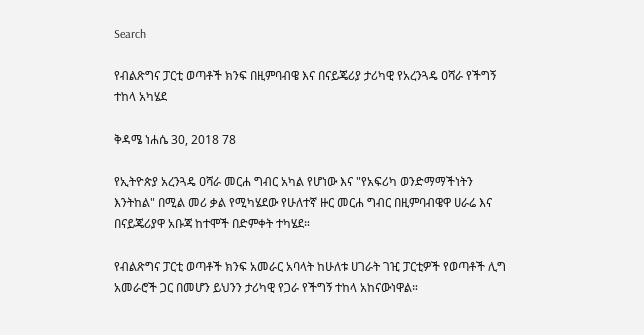Search

የብልጽግና ፓርቲ ወጣቶች ክንፍ በዚምባብዌ እና በናይጄሪያ ታሪካዊ የአረንጓዴ ዐሻራ የችግኝ ተከላ አካሄደ

ቅዳሜ ነሐሴ 30, 2018 78

የኢትዮጵያ አረንጓዴ ዐሻራ መርሐ ግብር አካል የሆነው እና "የአፍሪካ ወንድማማችነትን እንትከል" በሚል መሪ ቃል የሚካሄደው የሁለተኛ ዙር መርሐ ግብር በዚምባብዌዋ ሀራሬ እና በናይጄሪያዋ አቡጃ ከተሞች በድምቀት ተካሄደ።

የብልጽግና ፓርቲ ወጣቶች ክንፍ አመራር አባላት ከሁለቱ ሀገራት ገዢ ፓርቲዎች የወጣቶች ሊግ አመራሮች ጋር በመሆን ይህንን ታሪካዊ የጋራ የችግኝ ተከላ አከናውነዋል።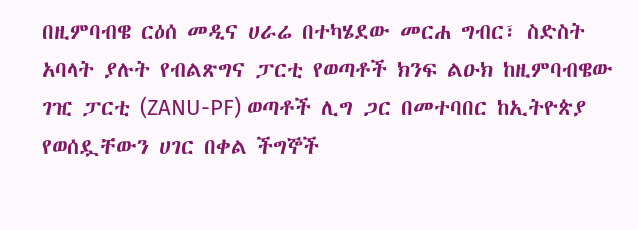በዚምባብዌ ርዕሰ መዲና ሀራሬ በተካሄደው መርሐ ግብር፣ ስድስት አባላት ያሉት የብልጽግና ፓርቲ የወጣቶች ክንፍ ልዑክ ከዚምባብዌው ገዢ ፓርቲ (ZANU-PF) ወጣቶች ሊግ ጋር በመተባበር ከኢትዮጵያ የወሰዷቸውን ሀገር በቀል ችግኞች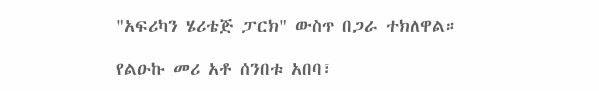"አፍሪካን ሄሪቴጅ ፓርክ" ውስጥ በጋራ ተክለዋል።

የልዑኩ መሪ አቶ ሰንበቱ አበባ፣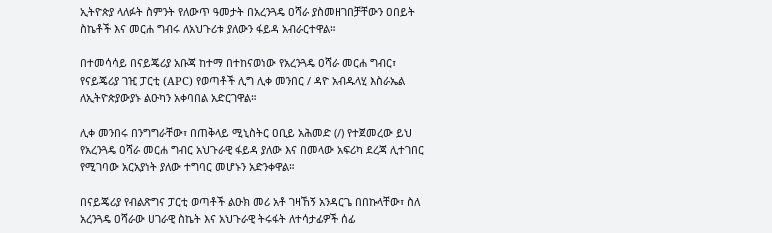ኢትዮጵያ ላለፉት ስምንት የለውጥ ዓመታት በአረንጓዴ ዐሻራ ያስመዘገበቻቸውን ዐበይት ስኬቶች እና መርሐ ግብሩ ለአህጉሪቱ ያለውን ፋይዳ አብራርተዋል።

በተመሳሳይ በናይጄሪያ አቡጃ ከተማ በተከናወነው የአረንጓዴ ዐሻራ መርሐ ግብር፣ የናይጄሪያ ገዢ ፓርቲ (APC) የወጣቶች ሊግ ሊቀ መንበር / ዳዮ አብዱላሂ እስራኤል ለኢትዮጵያውያኑ ልዑካን አቀባበል አድርገዋል።

ሊቀ መንበሩ በንግግራቸው፣ በጠቅላይ ሚኒስትር ዐቢይ አሕመድ (/) የተጀመረው ይህ የአረንጓዴ ዐሻራ መርሐ ግብር አህጉራዊ ፋይዳ ያለው እና በመላው አፍሪካ ደረጃ ሊተገበር የሚገባው አርአያነት ያለው ተግባር መሆኑን አድንቀዋል።

በናይጄሪያ የብልጽግና ፓርቲ ወጣቶች ልዑክ መሪ አቶ ገዛኸኝ አንዳርጌ በበኩላቸው፣ ስለ አረንጓዴ ዐሻራው ሀገራዊ ስኬት እና አህጉራዊ ትሩፋት ለተሳታፊዎች ሰፊ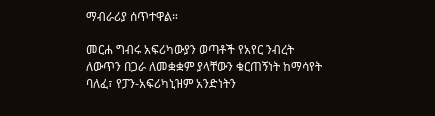ማብራሪያ ሰጥተዋል።

መርሐ ግብሩ አፍሪካውያን ወጣቶች የአየር ንብረት ለውጥን በጋራ ለመቋቋም ያላቸውን ቁርጠኝነት ከማሳየት ባለፈ፣ የፓን-አፍሪካኒዝም አንድነትን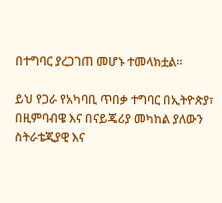በተግባር ያረጋገጠ መሆኑ ተመላክቷል።

ይህ የጋራ የአካባቢ ጥበቃ ተግባር በኢትዮጵያ፣ በዚምባብዌ እና በናይጄሪያ መካከል ያለውን ስትራቴጂያዊ እና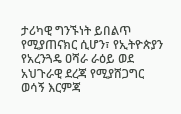ታሪካዊ ግንኙነት ይበልጥ የሚያጠናክር ሲሆን፣ የኢትዮጵያን የአረንጓዴ ዐሻራ ራዕይ ወደ አህጉራዊ ደረጃ የሚያሸጋግር ወሳኝ እርምጃ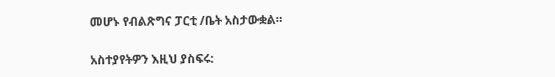መሆኑ የብልጽግና ፓርቲ /ቤት አስታውቋል።

አስተያየትዎን እዚህ ያስፍሩ: